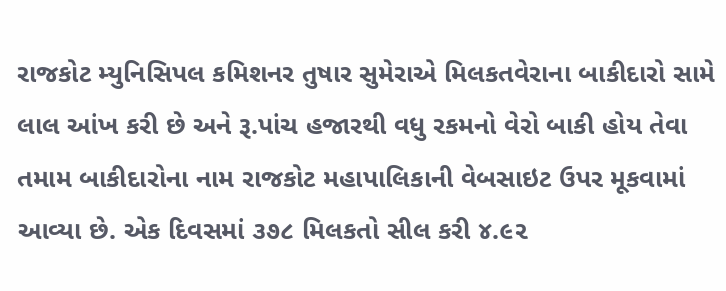રાજકોટ મ્યુનિસિપલ કમિશનર તુષાર સુમેરાએ મિલકતવેરાના બાકીદારો સામે લાલ આંખ કરી છે અને રૂ.પાંચ હજારથી વધુ રકમનો વેરો બાકી હોય તેવા તમામ બાકીદારોના નામ રાજકોટ મહાપાલિકાની વેબસાઇટ ઉપર મૂકવામાં આવ્યા છે. એક દિવસમાં ૩૭૮ મિલકતો સીલ કરી ૪.૯૨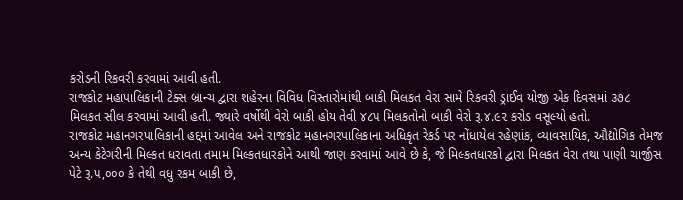કરોડની રિકવરી કરવામાં આવી હતી.
રાજકોટ મહાપાલિકાની ટેક્સ બ્રાન્ચ દ્વારા શહેરના વિવિધ વિસ્તારોમાંથી બાકી મિલકત વેરા સામે રિકવરી ડ્રાઈવ યોજી એક દિવસમાં ૩૭૮ મિલકત સીલ કરવામાં આવી હતી. જ્યારે વર્ષોથી વેરો બાકી હોય તેવી ૪૮૫ મિલકતોનો બાકી વેરો રૂ.૪.૯૨ કરોડ વસૂલ્યો હતો.
રાજકોટ મહાનગરપાલિકાની હદ્દમાં આવેલ અને રાજકોટ મહાનગરપાલિકાના અધિકૃત રેકર્ડ પર નોંધાયેલ રહેણાંક, વ્યાવસાયિક, ઔદ્યોગિક તેમજ અન્ય કેટેગરીની મિલ્કત ધરાવતા તમામ મિલ્કતધારકોને આથી જાણ કરવામાં આવે છે કે, જે મિલ્કતધારકો દ્વારા મિલકત વેરા તથા પાણી ચાર્જીસ પેટે રૂ.૫,૦૦૦ કે તેથી વધુ રકમ બાકી છે,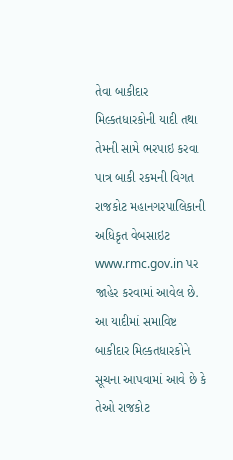તેવા બાકીદાર મિલ્કતધારકોની યાદી તથા તેમની સામે ભરપાઇ કરવા પાત્ર બાકી રકમની વિગત રાજકોટ મહાનગરપાલિકાની અધિકૃત વેબસાઇટ www.rmc.gov.in પર જાહેર કરવામાં આવેલ છે. આ યાદીમાં સમાવિષ્ટ બાકીદાર મિલ્કતધારકોને સૂચના આપવામાં આવે છે કે તેઓ રાજકોટ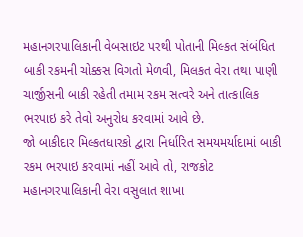મહાનગરપાલિકાની વેબસાઇટ પરથી પોતાની મિલ્કત સંબંધિત બાકી રકમની ચોક્કસ વિગતો મેળવી, મિલકત વેરા તથા પાણી ચાર્જીસની બાકી રહેતી તમામ રકમ સત્વરે અને તાત્કાલિક ભરપાઇ કરે તેવો અનુરોધ કરવામાં આવે છે.
જો બાકીદાર મિલ્કતધારકો દ્વારા નિર્ધારિત સમયમર્યાદામાં બાકી રકમ ભરપાઇ કરવામાં નહીં આવે તો, રાજકોટ મહાનગરપાલિકાની વેરા વસુલાત શાખા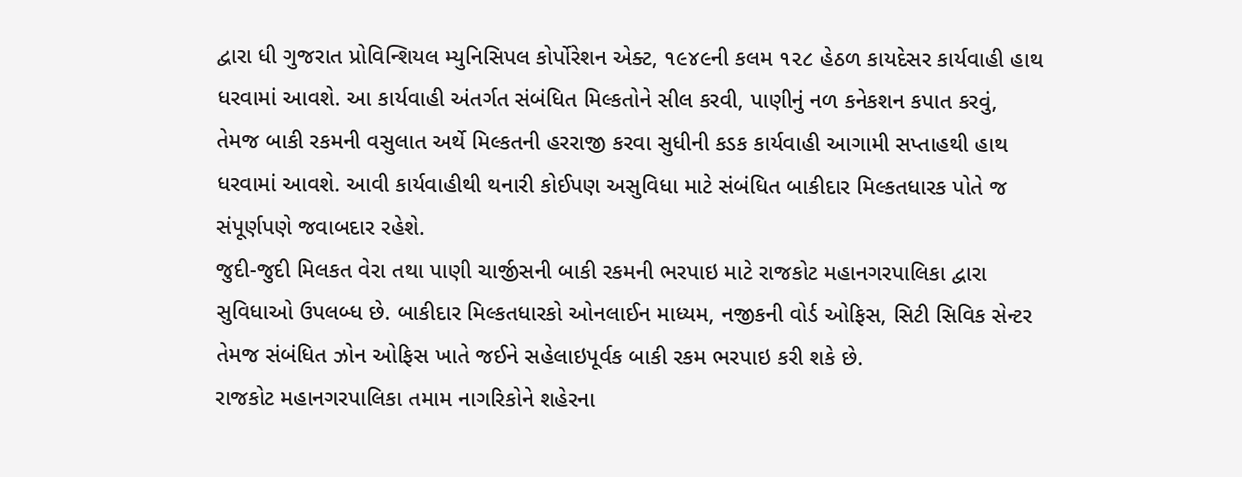દ્વારા ધી ગુજરાત પ્રોવિન્શિયલ મ્યુનિસિપલ કોર્પોરેશન એક્ટ, ૧૯૪૯ની કલમ ૧૨૮ હેઠળ કાયદેસર કાર્યવાહી હાથ ધરવામાં આવશે. આ કાર્યવાહી અંતર્ગત સંબંધિત મિલ્કતોને સીલ કરવી, પાણીનું નળ કનેકશન કપાત કરવું, તેમજ બાકી રકમની વસુલાત અર્થે મિલ્કતની હરરાજી કરવા સુધીની કડક કાર્યવાહી આગામી સપ્તાહથી હાથ ધરવામાં આવશે. આવી કાર્યવાહીથી થનારી કોઈપણ અસુવિધા માટે સંબંધિત બાકીદાર મિલ્કતધારક પોતે જ સંપૂર્ણપણે જવાબદાર રહેશે.
જુદી-જુદી મિલકત વેરા તથા પાણી ચાર્જીસની બાકી રકમની ભરપાઇ માટે રાજકોટ મહાનગરપાલિકા દ્વારા સુવિધાઓ ઉપલબ્ધ છે. બાકીદાર મિલ્કતધારકો ઓનલાઈન માધ્યમ, નજીકની વોર્ડ ઓફિસ, સિટી સિવિક સેન્ટર તેમજ સંબંધિત ઝોન ઓફિસ ખાતે જઈને સહેલાઇપૂર્વક બાકી રકમ ભરપાઇ કરી શકે છે.
રાજકોટ મહાનગરપાલિકા તમામ નાગરિકોને શહેરના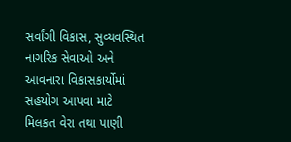સર્વાંગી વિકાસ, સુવ્યવસ્થિત નાગરિક સેવાઓ અને આવનારા વિકાસકાર્યોમાં સહયોગ આપવા માટે મિલકત વેરા તથા પાણી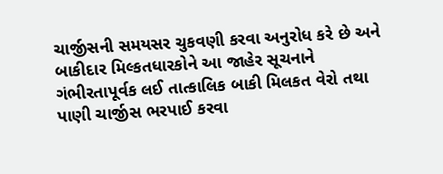ચાર્જીસની સમયસર ચુકવણી કરવા અનુરોધ કરે છે અને બાકીદાર મિલ્કતધારકોને આ જાહેર સૂચનાને ગંભીરતાપૂર્વક લઈ તાત્કાલિક બાકી મિલકત વેરો તથા પાણી ચાર્જીસ ભરપાઈ કરવા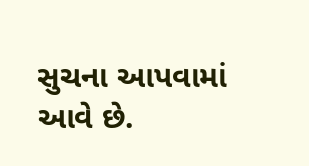સુચના આપવામાં આવે છે.